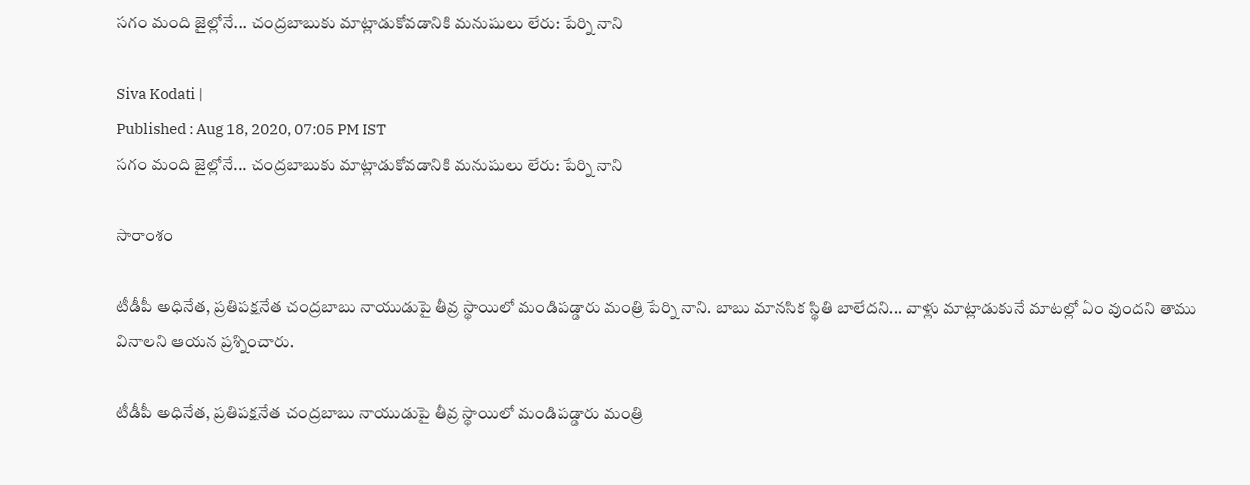సగం మంది జైల్లోనే... చంద్రబాబుకు మాట్లాడుకోవడానికి మనుషులు లేరు: పేర్ని నాని

Siva Kodati |
Published : Aug 18, 2020, 07:05 PM IST
సగం మంది జైల్లోనే... చంద్రబాబుకు మాట్లాడుకోవడానికి మనుషులు లేరు: పేర్ని నాని

సారాంశం

టీడీపీ అధినేత, ప్రతిపక్షనేత చంద్రబాబు నాయుడుపై తీవ్ర స్థాయిలో మండిపడ్డారు మంత్రి పేర్ని నాని. బాబు మానసిక స్థితి బాలేదని... వాళ్లు మాట్లాడుకునే మాటల్లో ఏం వుందని తాము వినాలని ఆయన ప్రశ్నించారు.

టీడీపీ అధినేత, ప్రతిపక్షనేత చంద్రబాబు నాయుడుపై తీవ్ర స్థాయిలో మండిపడ్డారు మంత్రి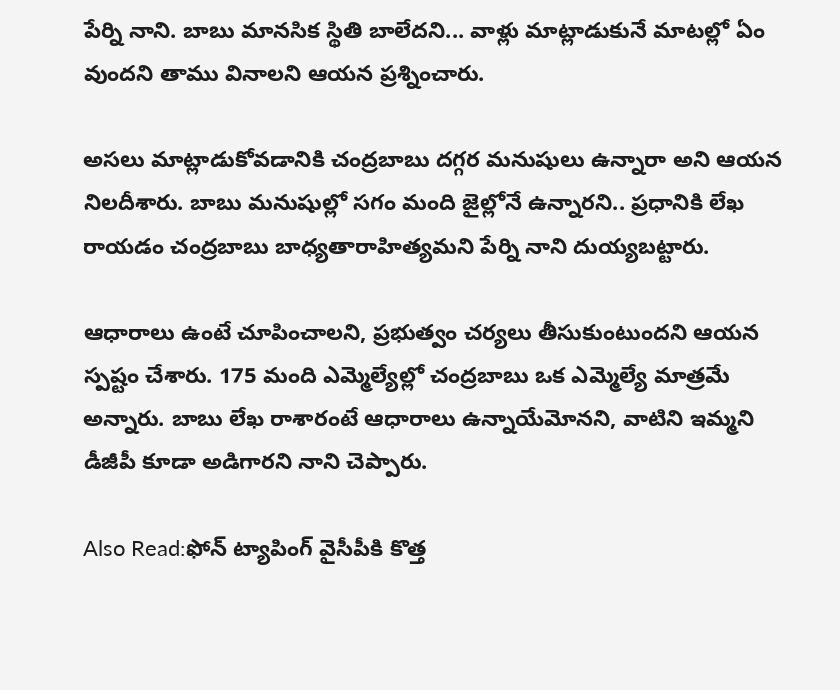పేర్ని నాని. బాబు మానసిక స్థితి బాలేదని... వాళ్లు మాట్లాడుకునే మాటల్లో ఏం వుందని తాము వినాలని ఆయన ప్రశ్నించారు.

అసలు మాట్లాడుకోవడానికి చంద్రబాబు దగ్గర మనుషులు ఉన్నారా అని ఆయన నిలదీశారు. బాబు మనుషుల్లో సగం మంది జైల్లోనే ఉన్నారని.. ప్రధానికి లేఖ రాయడం చంద్రబాబు బాధ్యతారాహిత్యమని పేర్ని నాని దుయ్యబట్టారు.

ఆధారాలు ఉంటే చూపించాలని, ప్రభుత్వం చర్యలు తీసుకుంటుందని ఆయన స్పష్టం చేశారు. 175 మంది ఎమ్మెల్యేల్లో చంద్రబాబు ఒక ఎమ్మెల్యే మాత్రమే అన్నారు. బాబు లేఖ రాశారంటే ఆధారాలు ఉన్నాయేమోనని, వాటిని ఇమ్మని డీజీపీ కూడా అడిగారని నాని చెప్పారు.

Also Read:ఫోన్ ట్యాపింగ్ వైసీపీకి కొత్త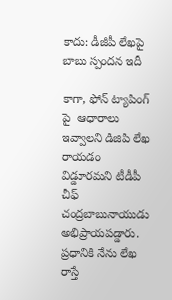కాదు: డీజీపీ లేఖపై బాబు స్పందన ఇదీ

కాగా, ఫోన్ ట్యాపింగ్ పై  ఆధారాలు ఇవ్వాలని డిజిపి లేఖ రాయడం విడ్డూరమని టీడీపీ చీఫ్ చంద్రబాబునాయుడు అభిప్రాయపడ్డారు. ప్రధానికి నేను లేఖ రాస్తే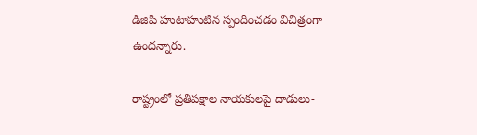డిజిపి హుటాహుటిన స్పందించడం విచిత్రంగా ఉందన్నారు.

రాష్ట్రంలో ప్రతిపక్షాల నాయకులపై దాడులు-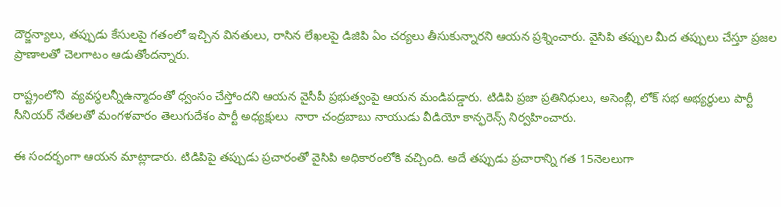దౌర్జన్యాలు, తప్పుడు కేసులపై గతంలో ఇచ్చిన వినతులు, రాసిన లేఖలపై డిజిపి ఏం చర్యలు తీసుకున్నారని ఆయన ప్రశ్నించారు. వైసిపి తప్పుల మీద తప్పులు చేస్తూ ప్రజల ప్రాణాలతో చెలగాటం ఆడుతోందన్నారు.

రాష్ట్రంలోని  వ్యవస్థలన్నీఉన్మాదంతో ధ్వంసం చేస్తోందని ఆయన వైసీపీ ప్రభుత్వంపై ఆయన మండిపడ్డారు. టిడిపి ప్రజా ప్రతినిధులు, అసెంబ్లీ, లోక్ సభ అభ్యర్ధులు పార్టీ సీనియర్ నేతలతో మంగళవారం తెలుగుదేశం పార్టీ అధ్యక్షులు  నారా చంద్రబాబు నాయుడు వీడియో కాన్ఫరెన్స్ నిర్వహించారు.

ఈ సందర్భంగా ఆయన మాట్లాడారు. టిడిపిపై తప్పుడు ప్రచారంతో వైసిపి అధికారంలోకి వచ్చింది. అదే తప్పుడు ప్రచారాన్ని గత 15నెలలుగా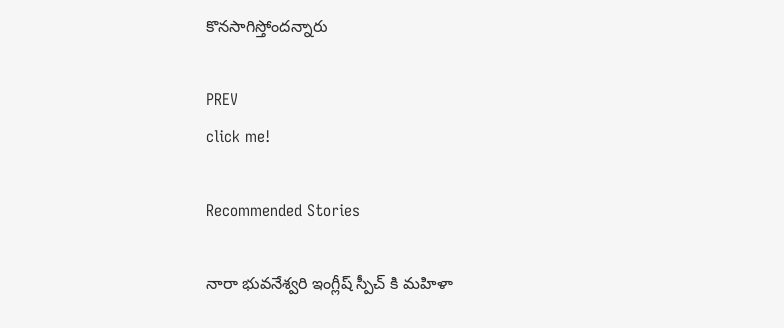కొనసాగిస్తోందన్నారు

PREV
click me!

Recommended Stories

నారా భువనేశ్వరి ఇంగ్లీష్ స్పీచ్ కి మహిళా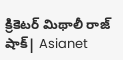క్రికెటర్ మిథాలీ రాజ్ షాక్| Asianet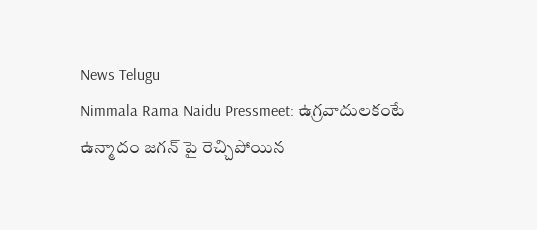News Telugu
Nimmala Rama Naidu Pressmeet: ఉగ్రవాదులకంటే ఉన్మాదం జగన్ పై రెచ్చిపోయిన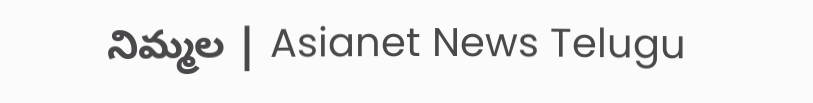నిమ్మల | Asianet News Telugu